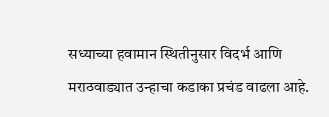सध्याच्या हवामान स्थितीनुसार विदर्भ आणि मराठवाड्यात उन्हाचा कडाका प्रचंड वाढला आहे.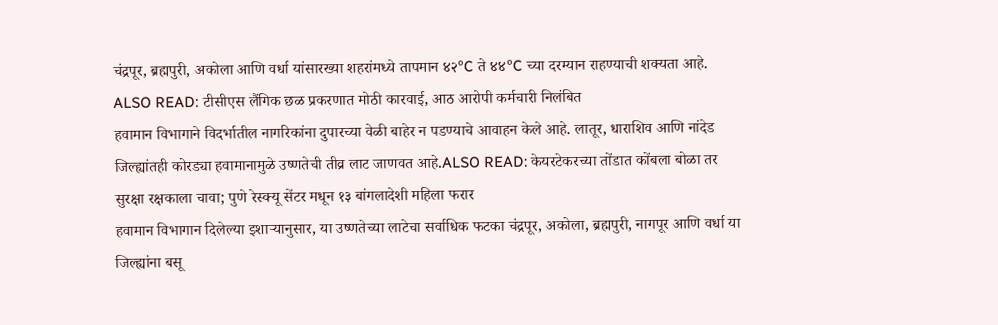चंद्रपूर, ब्रह्मपुरी, अकोला आणि वर्धा यांसारख्या शहरांमध्ये तापमान ४२°C ते ४४°C च्या दरम्यान राहण्याची शक्यता आहे.
ALSO READ: टीसीएस लैंगिक छळ प्रकरणात मोठी कारवाई, आठ आरोपी कर्मचारी निलंबित
हवामान विभागाने विदर्भातील नागरिकांना दुपारच्या वेळी बाहेर न पडण्याचे आवाहन केले आहे. लातूर, धाराशिव आणि नांदेड जिल्ह्यांतही कोरड्या हवामानामुळे उष्णतेची तीव्र लाट जाणवत आहे.ALSO READ: केयरटेकरच्या तोंडात कोंबला बोळा तर सुरक्षा रक्षकाला चावा; पुणे रेस्क्यू सेंटर मधून १३ बांगलादेशी महिला फरार
हवामान विभागान दिलेल्या इशाऱ्यानुसार, या उष्णतेच्या लाटेचा सर्वाधिक फटका चंद्रपूर, अकोला, ब्रह्मपुरी, नागपूर आणि वर्धा या जिल्ह्यांना बसू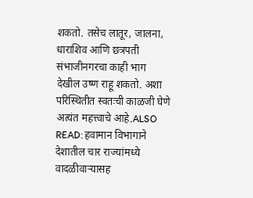शकतो. तसेच लातूर, जालना, धाराशिव आणि छत्रपती संभाजीनगरचा काही भाग देखील उष्ण राहू शकतो. अशा परिस्थितीत स्वतःची काळजी घेणे अत्यंत महत्त्वाचे आहे.ALSO READ: हवामान विभागाने देशातील चार राज्यांमध्ये वादळीवाऱ्यासह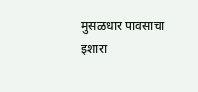मुसळधार पावसाचा इशारा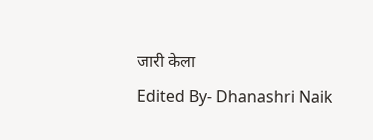जारी केला
Edited By- Dhanashri Naik